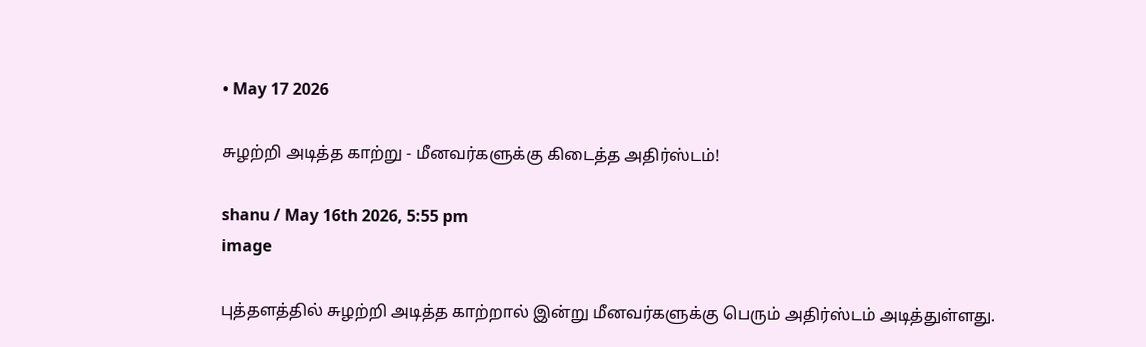• May 17 2026

சுழற்றி அடித்த காற்று - மீனவர்களுக்கு கிடைத்த அதிர்ஸ்டம்!

shanu / May 16th 2026, 5:55 pm
image

புத்தளத்தில் சுழற்றி அடித்த காற்றால் இன்று மீனவர்களுக்கு பெரும் அதிர்ஸ்டம் அடித்துள்ளது.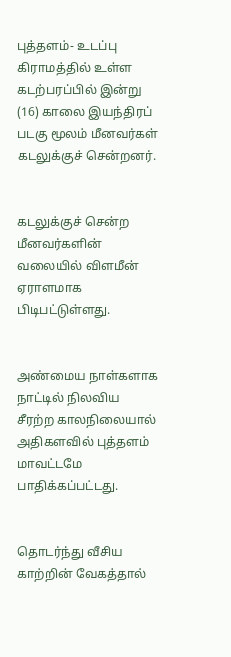புத்தளம்- உடப்பு கிராமத்தில் உள்ள கடற்பரப்பில் இன்று (16) காலை இயந்திரப் படகு மூலம் மீனவர்கள் கடலுக்குச் சென்றனர்.


கடலுக்குச் சென்ற மீனவர்களின் வலையில் விளமீன் ஏராளமாக பிடிபட்டுள்ளது.


அண்மைய நாள்களாக நாட்டில் நிலவிய சீரற்ற காலநிலையால் அதிகளவில் புத்தளம் மாவட்டமே பாதிக்கப்பட்டது.


தொடர்ந்து வீசிய காற்றின் வேகத்தால்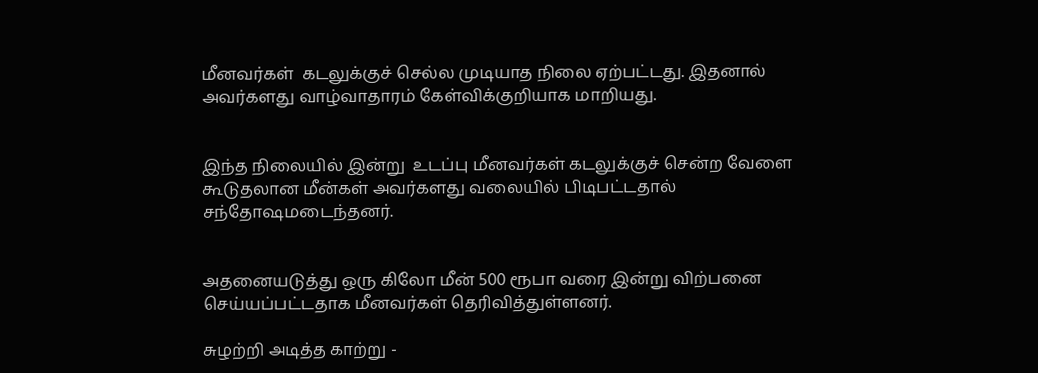மீனவர்கள்  கடலுக்குச் செல்ல முடியாத நிலை ஏற்பட்டது. இதனால் அவர்களது வாழ்வாதாரம் கேள்விக்குறியாக மாறியது.


இந்த நிலையில் இன்று  உடப்பு மீனவர்கள் கடலுக்குச் சென்ற வேளை கூடுதலான மீன்கள் அவர்களது வலையில் பிடிபட்டதால் சந்தோஷமடைந்தனர்.


அதனையடுத்து ஒரு கிலோ மீன் 500 ரூபா வரை இன்று விற்பனை செய்யப்பட்டதாக மீனவர்கள் தெரிவித்துள்ளனர்.

சுழற்றி அடித்த காற்று -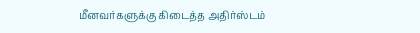மீனவர்களுக்கு கிடைத்த அதிர்ஸ்டம்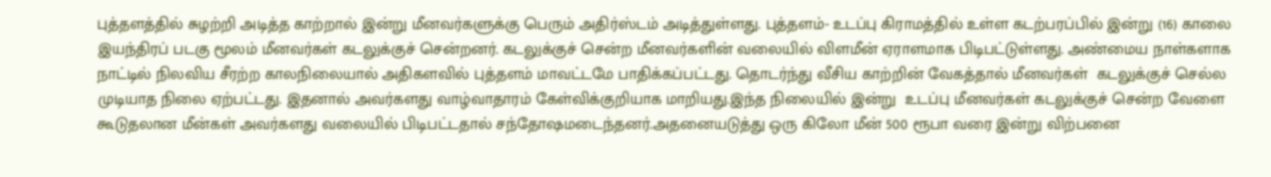புத்தளத்தில் சுழற்றி அடித்த காற்றால் இன்று மீனவர்களுக்கு பெரும் அதிர்ஸ்டம் அடித்துள்ளது. புத்தளம்- உடப்பு கிராமத்தில் உள்ள கடற்பரப்பில் இன்று (16) காலை இயந்திரப் படகு மூலம் மீனவர்கள் கடலுக்குச் சென்றனர். கடலுக்குச் சென்ற மீனவர்களின் வலையில் விளமீன் ஏராளமாக பிடிபட்டுள்ளது. அண்மைய நாள்களாக நாட்டில் நிலவிய சீரற்ற காலநிலையால் அதிகளவில் புத்தளம் மாவட்டமே பாதிக்கப்பட்டது. தொடர்ந்து வீசிய காற்றின் வேகத்தால் மீனவர்கள்  கடலுக்குச் செல்ல முடியாத நிலை ஏற்பட்டது. இதனால் அவர்களது வாழ்வாதாரம் கேள்விக்குறியாக மாறியது.இந்த நிலையில் இன்று  உடப்பு மீனவர்கள் கடலுக்குச் சென்ற வேளை கூடுதலான மீன்கள் அவர்களது வலையில் பிடிபட்டதால் சந்தோஷமடைந்தனர்.அதனையடுத்து ஒரு கிலோ மீன் 500 ரூபா வரை இன்று விற்பனை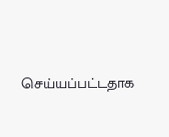செய்யப்பட்டதாக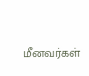மீனவர்கள்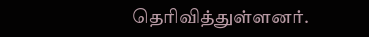தெரிவித்துள்ளனர்.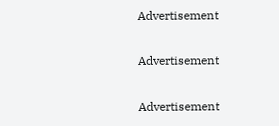Advertisement

Advertisement

Advertisement